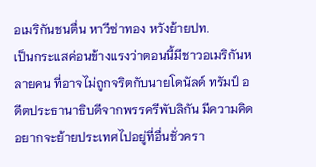อเมริกันชนตื่น หาวีซ่าทอง หวังย้ายปท.
เป็นกระแสค่อนข้างแรงว่าตอนนี้มีชาวอเมริกันหลายคน ที่อาจไม่ถูกจริตกับนายโดนัลด์ ทรัมป์ อดีตประธานาธิบดีจากพรรครีพับลิกัน มีความคิดอยากจะย้ายประเทศไปอยู่ที่อื่นชั่วครา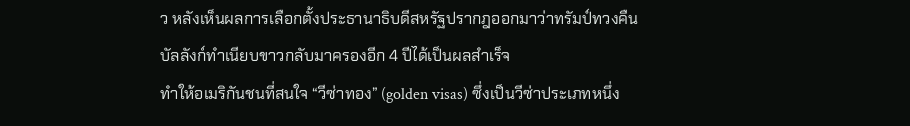ว หลังเห็นผลการเลือกตั้งประธานาธิบดีสหรัฐปรากฎออกมาว่าทรัมป์ทวงคืนบัลลังก์ทำเนียบขาวกลับมาครองอีก 4 ปีได้เป็นผลสำเร็จ
ทำให้อเมริกันชนที่สนใจ “วีซ่าทอง” (golden visas) ซึ่งเป็นวีซ่าประเภทหนึ่ง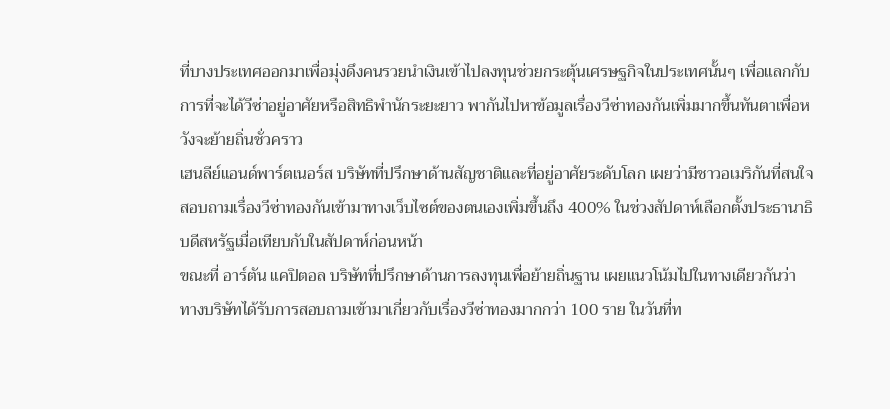ที่บางประเทศออกมาเพื่อมุ่งดึงคนรวยนำเงินเข้าไปลงทุนช่วยกระตุ้นเศรษฐกิจในประเทศนั้นๆ เพื่อแลกกับการที่จะได้วีซ่าอยู่อาศัยหรือสิทธิพำนักระยะยาว พากันไปหาข้อมูลเรื่องวีซ่าทองกันเพิ่มมากขึ้นทันตาเพื่อหวังจะย้ายถิ่นชั่วคราว
เฮนลีย์แอนด์พาร์ตเนอร์ส บริษัทที่ปรึกษาด้านสัญชาติและที่อยู่อาศัยระดับโลก เผยว่ามีชาวอเมริกันที่สนใจสอบถามเรื่องวีซ่าทองกันเข้ามาทางเว็บไซต์ของตนเองเพิ่มขึ้นถึง 400% ในช่วงสัปดาห์เลือกตั้งประธานาธิบดีสหรัฐเมื่อเทียบกับในสัปดาห์ก่อนหน้า
ขณะที่ อาร์ตัน แคปิตอล บริษัทที่ปรึกษาด้านการลงทุนเพื่อย้ายถิ่นฐาน เผยแนวโน้มไปในทางเดียวกันว่า ทางบริษัทได้รับการสอบถามเข้ามาเกี่ยวกับเรื่องวีซ่าทองมากกว่า 100 ราย ในวันที่ท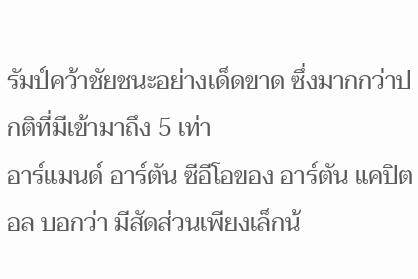รัมป์คว้าชัยชนะอย่างเด็ดขาด ซึ่งมากกว่าปกติที่มีเข้ามาถึง 5 เท่า
อาร์แมนด์ อาร์ตัน ซีอีโอของ อาร์ตัน แคปิตอล บอกว่า มีสัดส่วนเพียงเล็กน้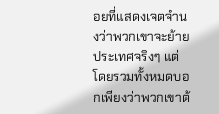อยที่แสดงเจตจำนงว่าพวกเขาจะย้ายประเทศจริงๆ แต่โดยรวมทั้งหมดบอกเพียงว่าพวกเขาต้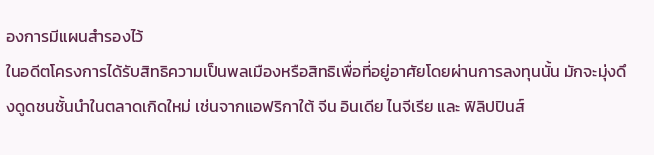องการมีแผนสำรองไว้
ในอดีตโครงการได้รับสิทธิความเป็นพลเมืองหรือสิทธิเพื่อที่อยู่อาศัยโดยผ่านการลงทุนนั้น มักจะมุ่งดึงดูดชนชั้นนำในตลาดเกิดใหม่ เช่นจากแอฟริกาใต้ จีน อินเดีย ไนจีเรีย และ ฟิลิปปินส์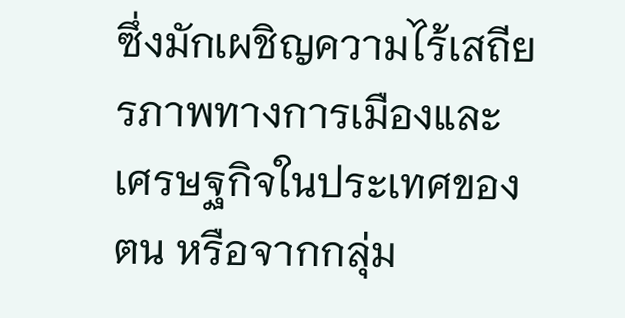ซึ่งมักเผชิญความไร้เสถียรภาพทางการเมืองและเศรษฐกิจในประเทศของตน หรือจากกลุ่ม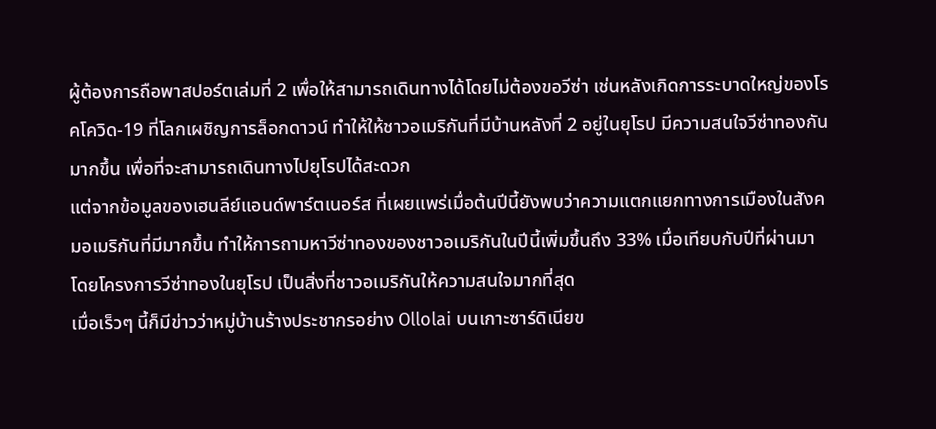ผู้ต้องการถือพาสปอร์ตเล่มที่ 2 เพื่อให้สามารถเดินทางได้โดยไม่ต้องขอวีซ่า เช่นหลังเกิดการระบาดใหญ่ของโรคโควิด-19 ที่โลกเผชิญการล็อกดาวน์ ทำให้ให้ชาวอเมริกันที่มีบ้านหลังที่ 2 อยู่ในยุโรป มีความสนใจวีซ่าทองกันมากขึ้น เพื่อที่จะสามารถเดินทางไปยุโรปได้สะดวก
แต่จากข้อมูลของเฮนลีย์แอนด์พาร์ตเนอร์ส ที่เผยแพร่เมื่อต้นปีนี้ยังพบว่าความแตกแยกทางการเมืองในสังคมอเมริกันที่มีมากขึ้น ทำให้การถามหาวีซ่าทองของชาวอเมริกันในปีนี้เพิ่มขึ้นถึง 33% เมื่อเทียบกับปีที่ผ่านมา โดยโครงการวีซ่าทองในยุโรป เป็นสิ่งที่ชาวอเมริกันให้ความสนใจมากที่สุด
เมื่อเร็วๆ นี้ก็มีข่าวว่าหมู่บ้านร้างประชากรอย่าง Ollolai บนเกาะซาร์ดิเนียข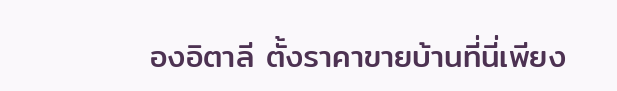องอิตาลี ตั้งราคาขายบ้านที่นี่เพียง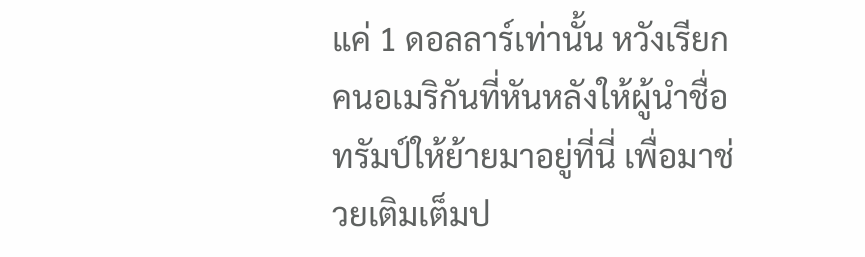แค่ 1 ดอลลาร์เท่านั้น หวังเรียกคนอเมริกันที่หันหลังให้ผู้นำชื่อทรัมป์ให้ย้ายมาอยู่ที่นี่ เพื่อมาช่วยเติมเต็มป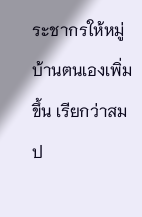ระชากรให้หมู่บ้านตนเองเพิ่มขึ้น เรียกว่าสมป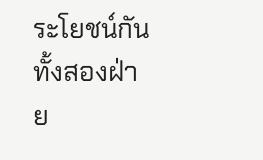ระโยชน์กันทั้งสองฝ่าย